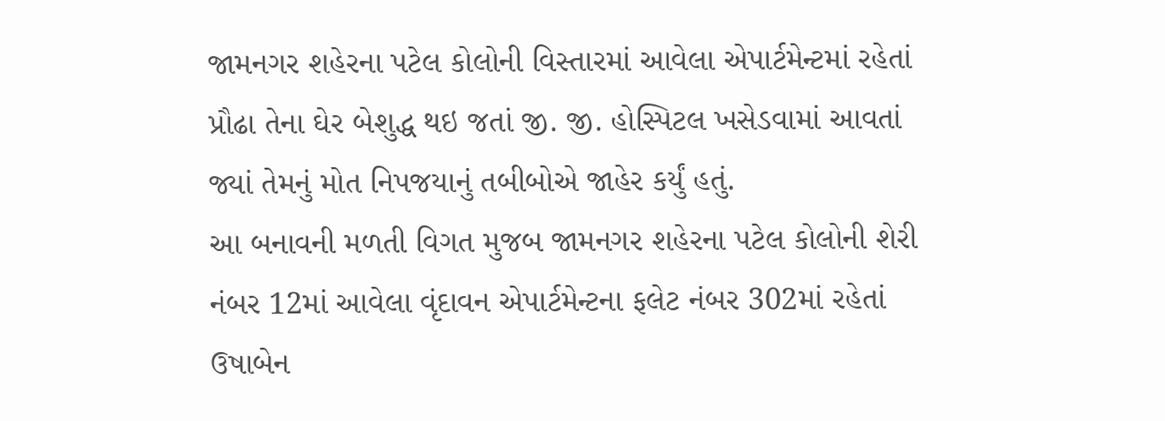જામનગર શહેરના પટેલ કોલોની વિસ્તારમાં આવેલા એપાર્ટમેન્ટમાં રહેતાં પ્રૌઢા તેના ઘેર બેશુદ્ધ થઇ જતાં જી. જી. હોસ્પિટલ ખસેડવામાં આવતાં જ્યાં તેમનું મોત નિપજયાનું તબીબોએ જાહેર કર્યું હતું.
આ બનાવની મળતી વિગત મુજબ જામનગર શહેરના પટેલ કોલોની શેરી નંબર 12માં આવેલા વૃંદાવન એપાર્ટમેન્ટના ફલેટ નંબર 302માં રહેતાં ઉષાબેન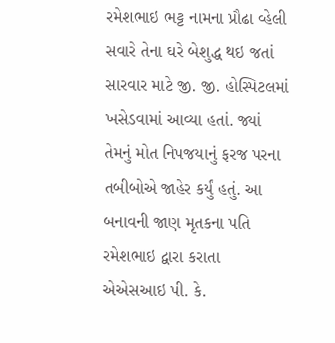રમેશભાઇ ભટ્ટ નામના પ્રૌઢા વ્હેલી સવારે તેના ઘરે બેશુદ્ધ થઇ જતાં સારવાર માટે જી. જી. હોસ્પિટલમાં ખસેડવામાં આવ્યા હતાં. જ્યાં તેમનું મોત નિપજયાનું ફરજ પરના તબીબોએ જાહેર કર્યું હતું. આ બનાવની જાણ મૃતકના પતિ રમેશભાઇ દ્વારા કરાતા એએસઆઇ પી. કે.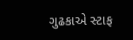ગુઢકાએ સ્ટાફ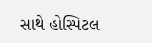સાથે હોસ્પિટલ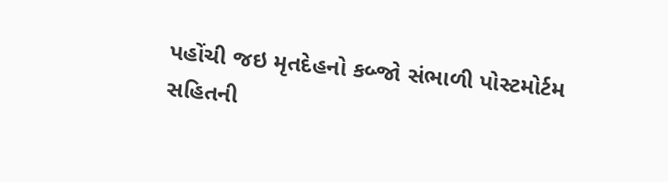પહોંચી જઇ મૃતદેહનો કબ્જો સંભાળી પોસ્ટમોર્ટમ સહિતની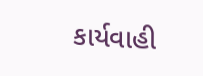કાર્યવાહી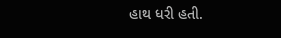હાથ ધરી હતી.